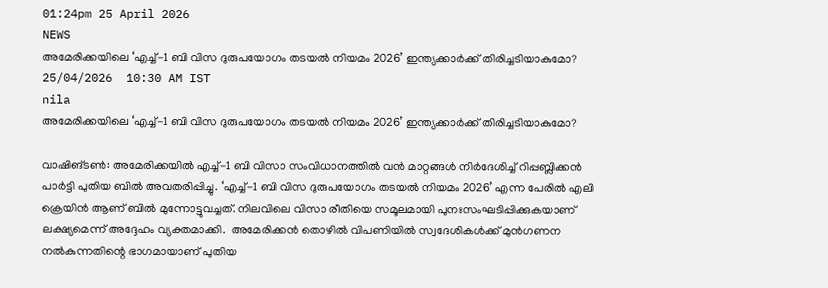01:24pm 25 April 2026
NEWS
അമേരിക്കയിലെ ‘എച്ച്-1 ബി വിസ ദുരുപയോഗം തടയൽ നിയമം 2026’ ഇന്ത്യക്കാർക്ക് തിരിച്ചടിയാകുമോ?
25/04/2026  10:30 AM IST
nila
അമേരിക്കയിലെ ‘എച്ച്-1 ബി വിസ ദുരുപയോഗം തടയൽ നിയമം 2026’ ഇന്ത്യക്കാർക്ക് തിരിച്ചടിയാകുമോ?

വാഷിങ്ടൺ: അമേരിക്കയിൽ എച്ച്-1 ബി വിസാ സംവിധാനത്തിൽ വൻ മാറ്റങ്ങൾ നിർദേശിച്ച് റിപ്പബ്ലിക്കൻ പാർട്ടി പുതിയ ബിൽ അവതരിപ്പിച്ചു. ‘എച്ച്-1 ബി വിസ ദുരുപയോഗം തടയൽ നിയമം 2026’ എന്ന പേരിൽ എലി ക്രെയിൻ ആണ് ബിൽ മുന്നോട്ടുവച്ചത്. നിലവിലെ വിസാ രീതിയെ സമൂലമായി പുനഃസംഘടിപ്പിക്കുകയാണ് ലക്ഷ്യമെന്ന് അദ്ദേഹം വ്യക്തമാക്കി.  അമേരിക്കൻ തൊഴിൽ വിപണിയിൽ സ്വദേശികൾക്ക് മുൻഗണന നൽകുന്നതിന്റെ ഭാഗമായാണ് പുതിയ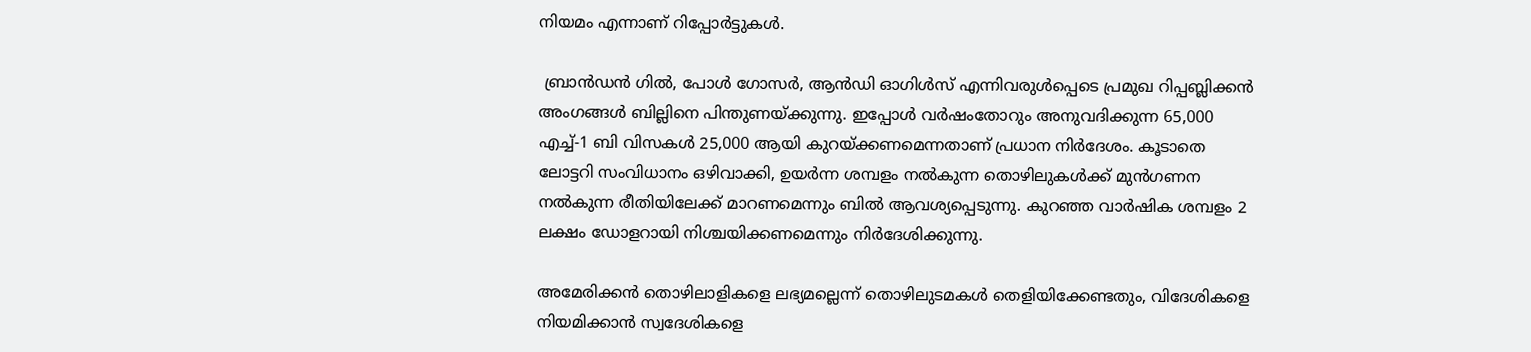നിയമം എന്നാണ് റിപ്പോർട്ടുകൾ.

 ബ്രാൻഡൻ ഗിൽ, പോൾ ഗോസർ, ആൻഡി ഓഗിൾസ് എന്നിവരുൾപ്പെടെ പ്രമുഖ റിപ്പബ്ലിക്കൻ അംഗങ്ങൾ ബില്ലിനെ പിന്തുണയ്ക്കുന്നു. ഇപ്പോൾ വർഷംതോറും അനുവദിക്കുന്ന 65,000 എച്ച്-1 ബി വിസകൾ 25,000 ആയി കുറയ്ക്കണമെന്നതാണ് പ്രധാന നിർദേശം. കൂടാതെ ലോട്ടറി സംവിധാനം ഒഴിവാക്കി, ഉയർന്ന ശമ്പളം നൽകുന്ന തൊഴിലുകൾക്ക് മുൻഗണന നൽകുന്ന രീതിയിലേക്ക് മാറണമെന്നും ബിൽ ആവശ്യപ്പെടുന്നു. കുറഞ്ഞ വാർഷിക ശമ്പളം 2 ലക്ഷം ഡോളറായി നിശ്ചയിക്കണമെന്നും നിർദേശിക്കുന്നു.

അമേരിക്കൻ തൊഴിലാളികളെ ലഭ്യമല്ലെന്ന് തൊഴിലുടമകൾ തെളിയിക്കേണ്ടതും, വിദേശികളെ നിയമിക്കാൻ സ്വദേശികളെ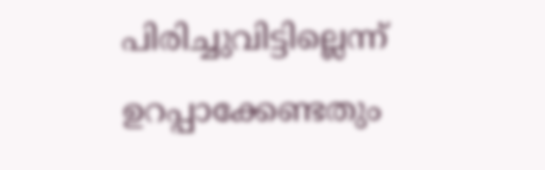പിരിച്ചുവിട്ടില്ലെന്ന് ഉറപ്പാക്കേണ്ടതും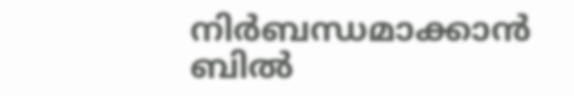നിർബന്ധമാക്കാൻ ബിൽ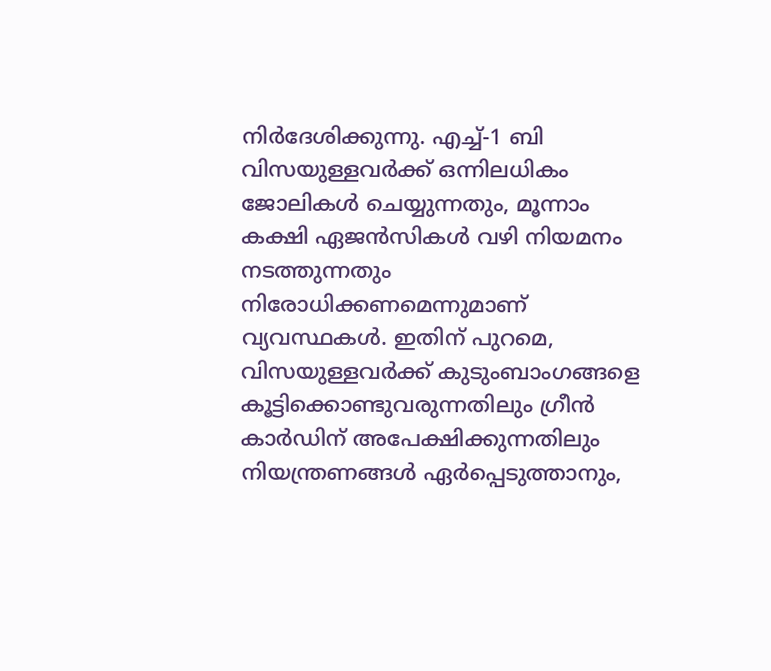നിർദേശിക്കുന്നു. എച്ച്-1 ബി വിസയുള്ളവർക്ക് ഒന്നിലധികം ജോലികൾ ചെയ്യുന്നതും, മൂന്നാം കക്ഷി ഏജൻസികൾ വഴി നിയമനം നടത്തുന്നതും നിരോധിക്കണമെന്നുമാണ് വ്യവസ്ഥകൾ. ഇതിന് പുറമെ, വിസയുള്ളവർക്ക് കുടുംബാംഗങ്ങളെ കൂട്ടിക്കൊണ്ടുവരുന്നതിലും ഗ്രീൻ കാർഡിന് അപേക്ഷിക്കുന്നതിലും നിയന്ത്രണങ്ങൾ ഏർപ്പെടുത്താനും,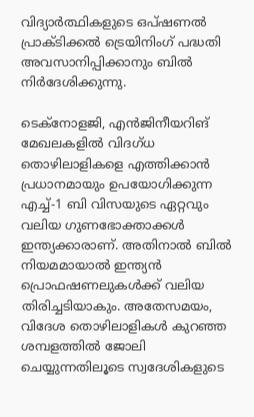വിദ്യാർത്ഥികളുടെ ഒപ്ഷണൽ പ്രാക്ടിക്കൽ ട്രെയിനിംഗ് പദ്ധതി അവസാനിപ്പിക്കാനും ബിൽ നിർദേശിക്കുന്നു.

ടെക്നോളജി, എൻജിനീയറിങ് മേഖലകളിൽ വിദഗ്ധ തൊഴിലാളികളെ എത്തിക്കാൻ പ്രധാനമായും ഉപയോഗിക്കുന്ന എച്ച്-1 ബി വിസയുടെ ഏറ്റവും വലിയ ഗുണഭോക്താക്കൾ ഇന്ത്യക്കാരാണ്. അതിനാൽ ബിൽ നിയമമായാൽ ഇന്ത്യൻ പ്രൊഫഷണലുകൾക്ക് വലിയ തിരിച്ചടിയാകും. അതേസമയം, വിദേശ തൊഴിലാളികൾ കുറഞ്ഞ ശമ്പളത്തിൽ ജോലി ചെയ്യുന്നതിലൂടെ സ്വദേശികളുടെ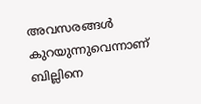അവസരങ്ങൾ കുറയുന്നുവെന്നാണ് ബില്ലിനെ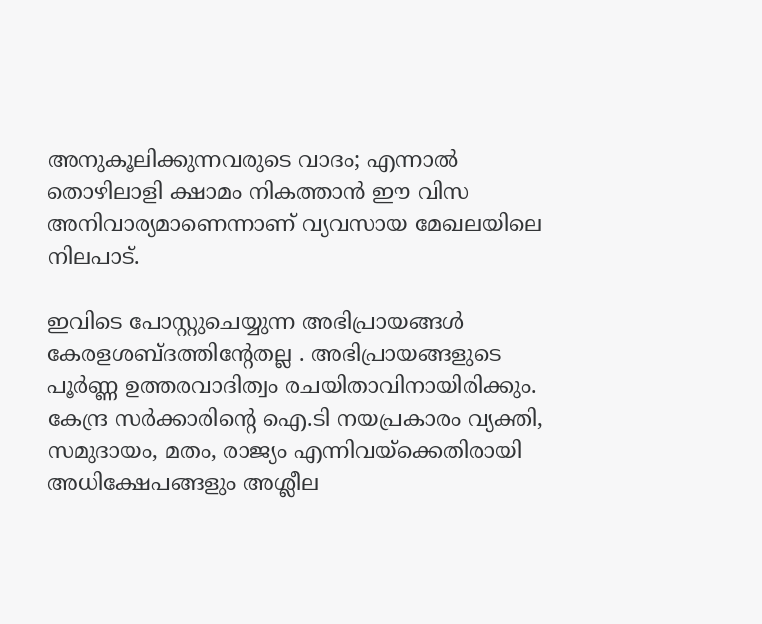അനുകൂലിക്കുന്നവരുടെ വാദം; എന്നാൽ തൊഴിലാളി ക്ഷാമം നികത്താൻ ഈ വിസ അനിവാര്യമാണെന്നാണ് വ്യവസായ മേഖലയിലെ നിലപാട്.

ഇവിടെ പോസ്റ്റുചെയ്യുന്ന അഭിപ്രായങ്ങള്‍ കേരളശബ്‌ദത്തിന്റേതല്ല . അഭിപ്രായങ്ങളുടെ പൂര്‍ണ്ണ ഉത്തരവാദിത്വം രചയിതാവിനായിരിക്കും. കേന്ദ്ര സർക്കാരിന്റെ ഐ.ടി നയപ്രകാരം വ്യക്തി, സമുദായം, മതം, രാജ്യം എന്നിവയ്ക്കെതിരായി അധിക്ഷേപങ്ങളും അശ്ലീല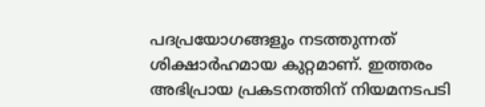പദപ്രയോഗങ്ങളൂം നടത്തുന്നത് ശിക്ഷാര്‍ഹമായ കുറ്റമാണ്. ഇത്തരം അഭിപ്രായ പ്രകടനത്തിന് നിയമനടപടി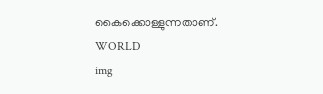കൈക്കൊള്ളുന്നതാണ്.
WORLD
img